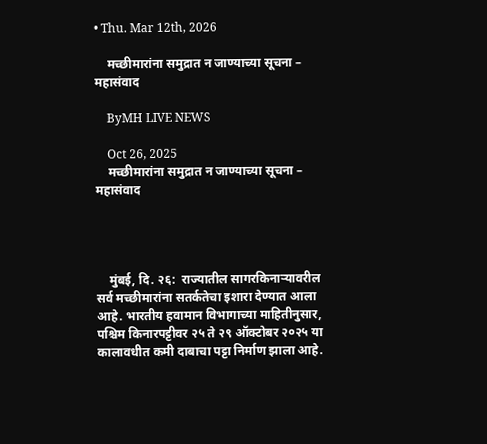• Thu. Mar 12th, 2026

    मच्छीमारांना समुद्रात न जाण्याच्या सूचना – महासंवाद

    ByMH LIVE NEWS

    Oct 26, 2025
    मच्छीमारांना समुद्रात न जाण्याच्या सूचना – महासंवाद




    मुंबई, दि. २६:  राज्यातील सागरकिनाऱ्यावरील सर्व मच्छीमारांना सतर्कतेचा इशारा देण्यात आला आहे. भारतीय हवामान विभागाच्या माहितीनुसार, पश्चिम किनारपट्टीवर २५ ते २९ ऑक्टोबर २०२५ या कालावधीत कमी दाबाचा पट्टा निर्माण झाला आहे.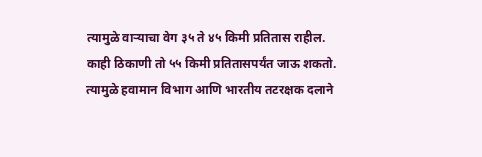त्यामुळे वाऱ्याचा वेग ३५ ते ४५ किमी प्रतितास राहील. काही ठिकाणी तो ५५ किमी प्रतितासपर्यंत जाऊ शकतो. त्यामुळे हवामान विभाग आणि भारतीय तटरक्षक दलाने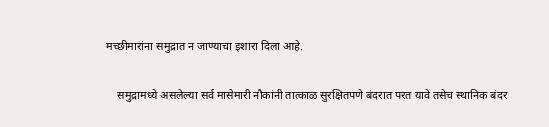मच्छीमारांना समुद्रात न जाण्याचा इशारा दिला आहे.

    समुद्रामध्ये असलेल्या सर्व मासेमारी नौकांनी तात्काळ सुरक्षितपणे बंदरात परत यावे तसेच स्थानिक बंदर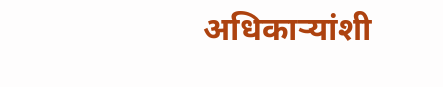अधिकाऱ्यांशी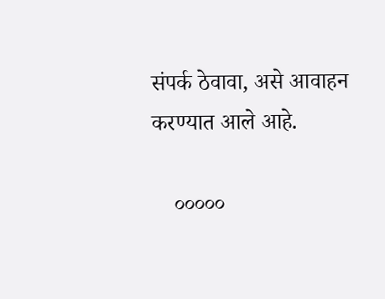संपर्क ठेवावा, असे आवाहन करण्यात आले आहे.

    ०००००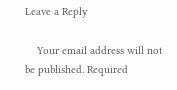Leave a Reply

    Your email address will not be published. Required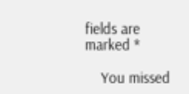fields are marked *

    You missed